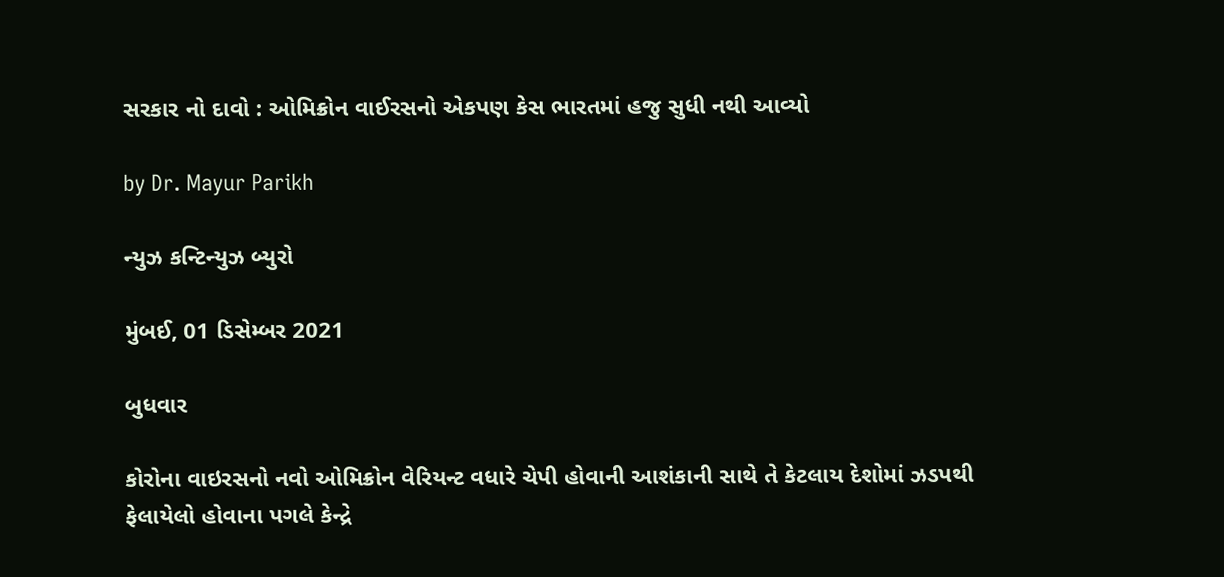સરકાર નો દાવો : ઓમિક્રોન વાઈરસનો એકપણ કેસ ભારતમાં હજુ સુધી નથી આવ્યો

by Dr. Mayur Parikh

ન્યુઝ કન્ટિન્યુઝ બ્યુરો

મુંબઈ, 01 ડિસેમ્બર 2021

બુધવાર

કોરોના વાઇરસનો નવો ઓમિક્રોન વેરિયન્ટ વધારે ચેપી હોવાની આશંકાની સાથે તે કેટલાય દેશોમાં ઝડપથી ફેલાયેલો હોવાના પગલે કેન્દ્રે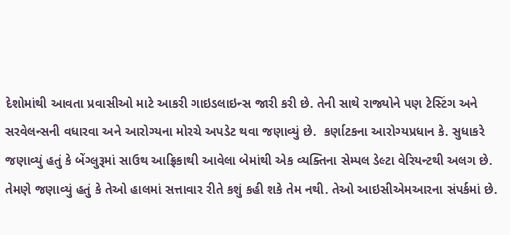દેશોમાંથી આવતા પ્રવાસીઓ માટે આકરી ગાઇડલાઇન્સ જારી કરી છે. તેની સાથે રાજ્યોને પણ ટેસ્ટિંગ અને સરવેલન્સની વધારવા અને આરોગ્યના મોરચે અપડેટ થવા જણાવ્યું છે.  કર્ણાટકના આરોગ્યપ્રધાન કે. સુધાકરે જણાવ્યું હતું કે બેંગ્લુરૂમાં સાઉથ આફ્રિકાથી આવેલા બેમાંથી એક વ્યક્તિના સેમ્પલ ડેલ્ટા વેરિયન્ટથી અલગ છે. તેમણે જણાવ્યું હતું કે તેઓ હાલમાં સત્તાવાર રીતે કશું કહી શકે તેમ નથી. તેઓ આઇસીએમઆરના સંપર્કમાં છે.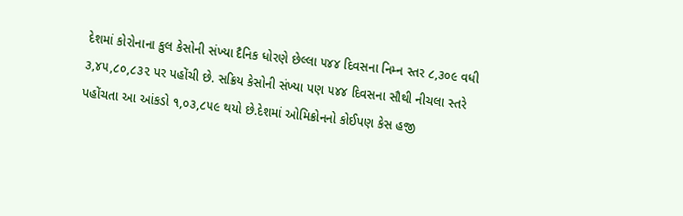દેશમાં કોરોનાના કુલ કેસોની સંખ્યા દૈનિક ધોરણે છેલ્લા ૫૪૪ દિવસના નિમ્ન સ્તર ૮,૩૦૯ વધી ૩,૪૫,૮૦,૮૩૨ પર પહોંચી છે. સક્રિય કેસોની સંખ્યા પણ ૫૪૪ દિવસના સૌથી નીચલા સ્તરે પહોંચતા આ આંકડો ૧,૦૩,૮૫૯ થયો છે.દેશમાં ઓમિક્રોનનો કોઈપણ કેસ હજી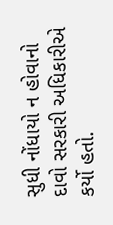સુધી નોંધાયો ન હોવાનો દાવો સરકારી અધિકારીએ કર્યો હતો.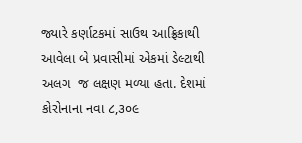જ્યારે કર્ણાટકમાં સાઉથ આફ્રિકાથી આવેલા બે પ્રવાસીમાં એકમાં ડેલ્ટાથી અલગ  જ લક્ષણ મળ્યા હતા. દેશમાં કોરોનાના નવા ૮,૩૦૯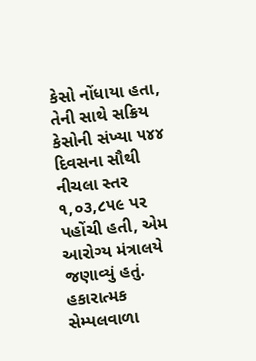કેસો નોંધાયા હતા, તેની સાથે સક્રિય કેસોની સંખ્યા ૫૪૪ દિવસના સૌથી નીચલા સ્તર ૧,૦૩,૮૫૯ પર પહોંચી હતી, એમ આરોગ્ય મંત્રાલયે જણાવ્યું હતું. હકારાત્મક સેમ્પલવાળા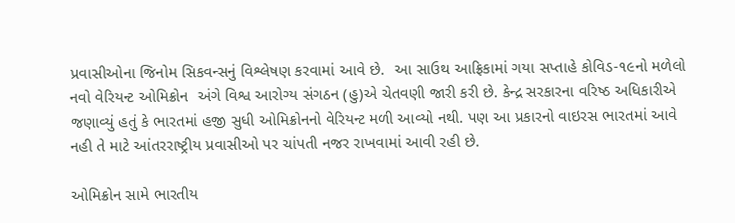પ્રવાસીઓના જિનોમ સિકવન્સનું વિશ્લેષણ કરવામાં આવે છે.  આ સાઉથ આફ્રિકામાં ગયા સપ્તાહે કોવિડ-૧૯નો મળેલો નવો વેરિયન્ટ ઓમિક્રોન  અંગે વિશ્વ આરોગ્ય સંગઠન (હુ)એ ચેતવણી જારી કરી છે. કેન્દ્ર સરકારના વરિષ્ઠ અધિકારીએ જણાવ્યું હતું કે ભારતમાં હજી સુધી ઓમિક્રોનનો વેરિયન્ટ મળી આવ્યો નથી. પણ આ પ્રકારનો વાઇરસ ભારતમાં આવે નહી તે માટે આંતરરાષ્ટ્રીય પ્રવાસીઓ પર ચાંપતી નજર રાખવામાં આવી રહી છે.

ઓમિક્રોન સામે ભારતીય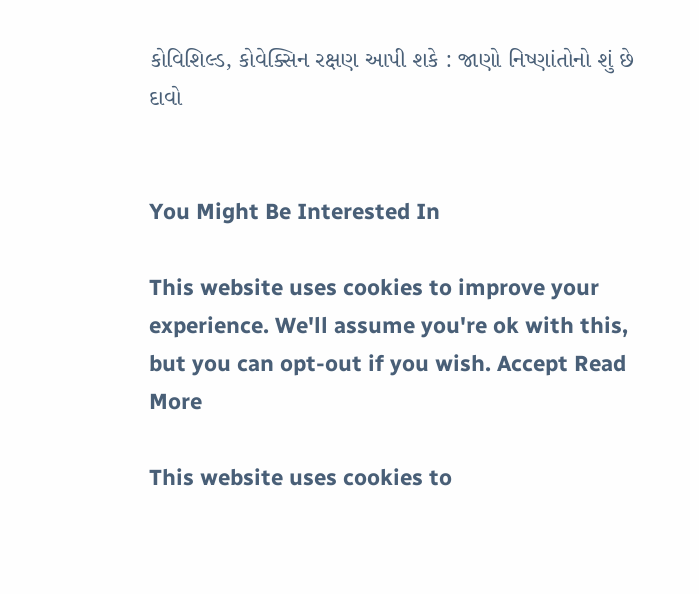કોવિશિલ્ડ, કોવેક્સિન રક્ષણ આપી શકે : જાણો નિષ્ણાંતોનો શું છે દાવો


You Might Be Interested In

This website uses cookies to improve your experience. We'll assume you're ok with this, but you can opt-out if you wish. Accept Read More

This website uses cookies to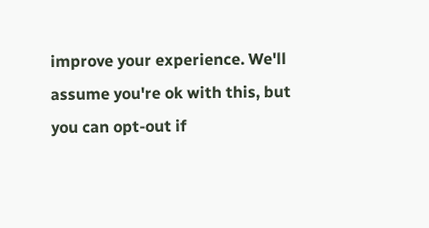improve your experience. We'll assume you're ok with this, but you can opt-out if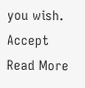you wish. Accept Read More